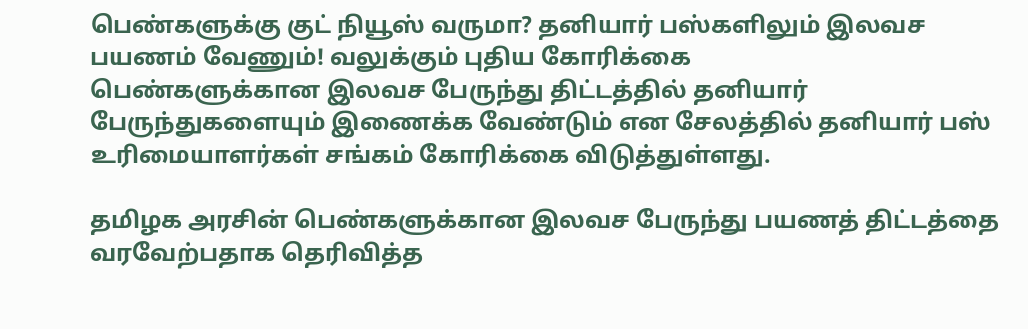பெண்களுக்கு குட் நியூஸ் வருமா? தனியார் பஸ்களிலும் இலவச பயணம் வேணும்! வலுக்கும் புதிய கோரிக்கை
பெண்களுக்கான இலவச பேருந்து திட்டத்தில் தனியார் பேருந்துகளையும் இணைக்க வேண்டும் என சேலத்தில் தனியார் பஸ் உரிமையாளர்கள் சங்கம் கோரிக்கை விடுத்துள்ளது.

தமிழக அரசின் பெண்களுக்கான இலவச பேருந்து பயணத் திட்டத்தை வரவேற்பதாக தெரிவித்த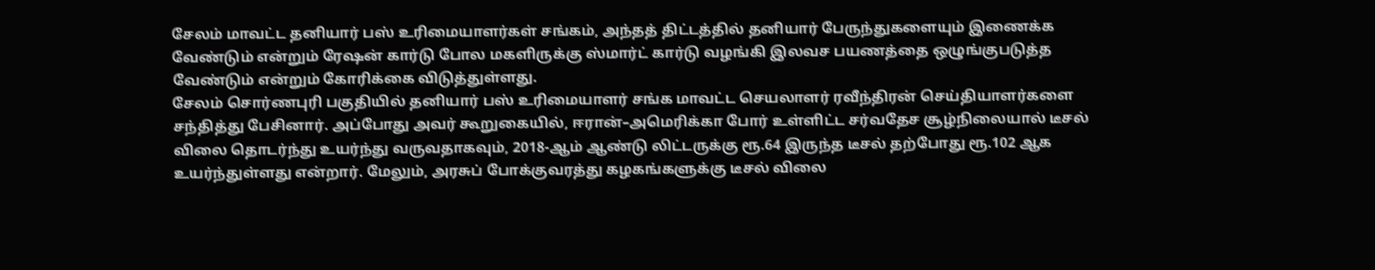சேலம் மாவட்ட தனியார் பஸ் உரிமையாளர்கள் சங்கம், அந்தத் திட்டத்தில் தனியார் பேருந்துகளையும் இணைக்க வேண்டும் என்றும் ரேஷன் கார்டு போல மகளிருக்கு ஸ்மார்ட் கார்டு வழங்கி இலவச பயணத்தை ஒழுங்குபடுத்த வேண்டும் என்றும் கோரிக்கை விடுத்துள்ளது.
சேலம் சொர்ணபுரி பகுதியில் தனியார் பஸ் உரிமையாளர் சங்க மாவட்ட செயலாளர் ரவீந்திரன் செய்தியாளர்களை சந்தித்து பேசினார். அப்போது அவர் கூறுகையில், ஈரான்–அமெரிக்கா போர் உள்ளிட்ட சர்வதேச சூழ்நிலையால் டீசல் விலை தொடர்ந்து உயர்ந்து வருவதாகவும், 2018-ஆம் ஆண்டு லிட்டருக்கு ரூ.64 இருந்த டீசல் தற்போது ரூ.102 ஆக உயர்ந்துள்ளது என்றார். மேலும், அரசுப் போக்குவரத்து கழகங்களுக்கு டீசல் விலை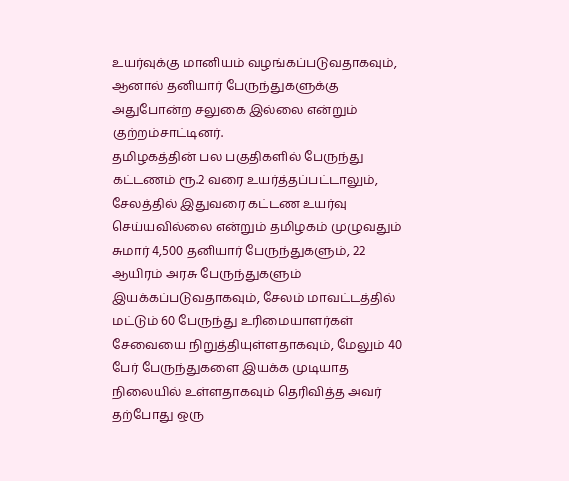உயர்வுக்கு மானியம் வழங்கப்படுவதாகவும், ஆனால் தனியார் பேருந்துகளுக்கு அதுபோன்ற சலுகை இல்லை என்றும் குற்றம்சாட்டினர்.
தமிழகத்தின் பல பகுதிகளில் பேருந்து கட்டணம் ரூ.2 வரை உயர்த்தப்பட்டாலும், சேலத்தில் இதுவரை கட்டண உயர்வு செய்யவில்லை என்றும் தமிழகம் முழுவதும் சுமார் 4,500 தனியார் பேருந்துகளும், 22 ஆயிரம் அரசு பேருந்துகளும் இயக்கப்படுவதாகவும், சேலம் மாவட்டத்தில் மட்டும் 60 பேருந்து உரிமையாளர்கள் சேவையை நிறுத்தியுள்ளதாகவும், மேலும் 40 பேர் பேருந்துகளை இயக்க முடியாத நிலையில் உள்ளதாகவும் தெரிவித்த அவர் தற்போது ஒரு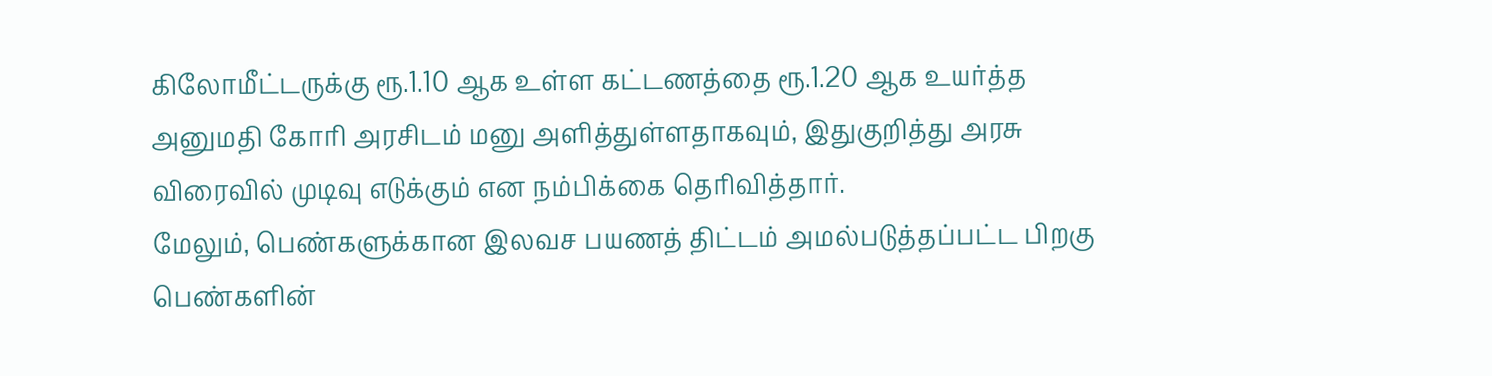கிலோமீட்டருக்கு ரூ.1.10 ஆக உள்ள கட்டணத்தை ரூ.1.20 ஆக உயர்த்த அனுமதி கோரி அரசிடம் மனு அளித்துள்ளதாகவும், இதுகுறித்து அரசு விரைவில் முடிவு எடுக்கும் என நம்பிக்கை தெரிவித்தார்.
மேலும், பெண்களுக்கான இலவச பயணத் திட்டம் அமல்படுத்தப்பட்ட பிறகு பெண்களின்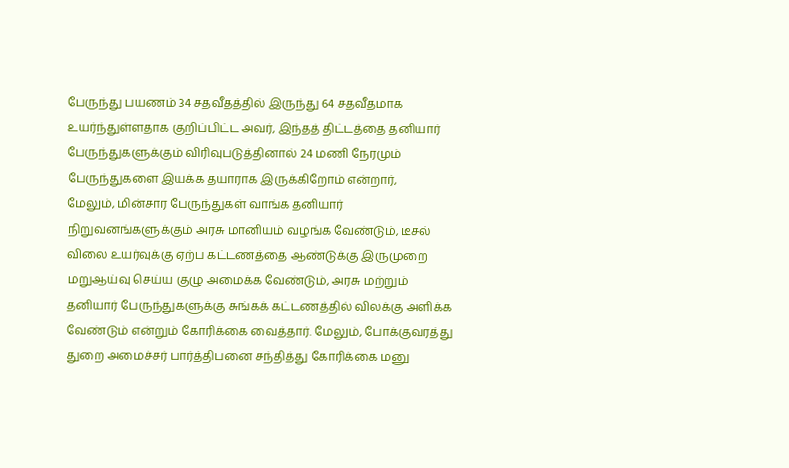பேருந்து பயணம் 34 சதவீதத்தில் இருந்து 64 சதவீதமாக உயர்ந்துள்ளதாக குறிப்பிட்ட அவர், இந்தத் திட்டத்தை தனியார் பேருந்துகளுக்கும் விரிவுபடுத்தினால் 24 மணி நேரமும் பேருந்துகளை இயக்க தயாராக இருக்கிறோம் என்றார்,
மேலும், மின்சார பேருந்துகள் வாங்க தனியார் நிறுவனங்களுக்கும் அரசு மானியம் வழங்க வேண்டும், டீசல் விலை உயர்வுக்கு ஏற்ப கட்டணத்தை ஆண்டுக்கு இருமுறை மறுஆய்வு செய்ய குழு அமைக்க வேண்டும், அரசு மற்றும் தனியார் பேருந்துகளுக்கு சுங்கக் கட்டணத்தில் விலக்கு அளிக்க வேண்டும் என்றும் கோரிக்கை வைத்தார். மேலும், போக்குவரத்து துறை அமைச்சர் பார்த்திபனை சந்தித்து கோரிக்கை மனு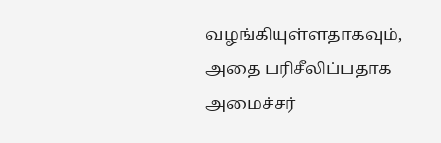வழங்கியுள்ளதாகவும், அதை பரிசீலிப்பதாக அமைச்சர்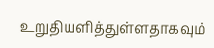உறுதியளித்துள்ளதாகவும்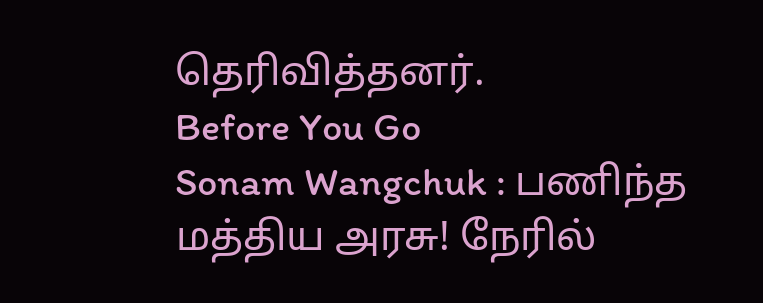தெரிவித்தனர்.
Before You Go
Sonam Wangchuk : பணிந்த மத்திய அரசு! நேரில்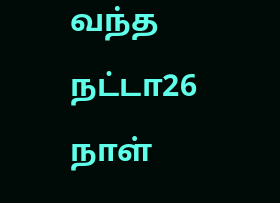வந்த நட்டா26 நாள்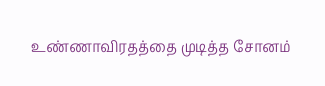உண்ணாவிரதத்தை முடித்த சோனம்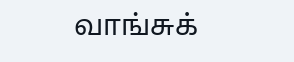வாங்சுக்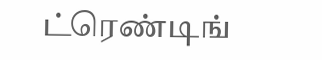ட்ரெண்டிங்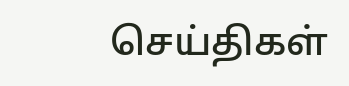செய்திகள்